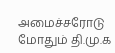அமைச்சரோடு மோதும் தி.மு.க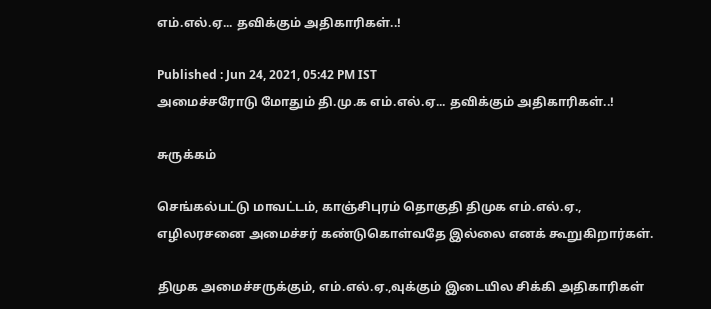எம்.எல்.ஏ... தவிக்கும் அதிகாரிகள்..!

Published : Jun 24, 2021, 05:42 PM IST
அமைச்சரோடு மோதும் தி.மு.க எம்.எல்.ஏ... தவிக்கும் அதிகாரிகள்..!

சுருக்கம்

செங்கல்பட்டு மாவட்டம், காஞ்சிபுரம் தொகுதி திமுக எம்.எல்.ஏ., எழிலரசனை அமைச்சர் கண்டுகொள்வதே இல்லை எனக் கூறுகிறார்கள்.

திமுக அமைச்சருக்கும், எம்.எல்.ஏ.,வுக்கும் இடையில சிக்கி அதிகாரிகள்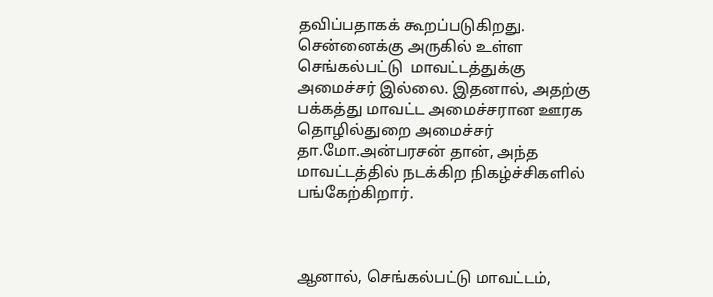தவிப்பதாகக் கூறப்படுகிறது. சென்னைக்கு அருகில் உள்ள செங்கல்பட்டு  மாவட்டத்துக்கு அமைச்சர் இல்லை. இதனால், அதற்கு பக்கத்து மாவட்ட அமைச்சரான ஊரக தொழில்துறை அமைச்சர் தா.மோ.அன்பரசன் தான், அந்த மாவட்டத்தில் நடக்கிற நிகழ்ச்சிகளில் பங்கேற்கிறார்.



ஆனால், செங்கல்பட்டு மாவட்டம்,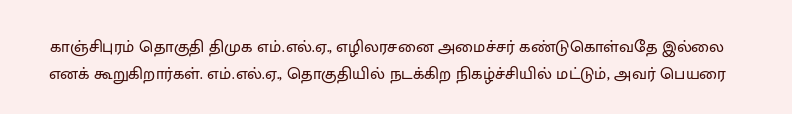காஞ்சிபுரம் தொகுதி திமுக எம்.எல்.ஏ., எழிலரசனை அமைச்சர் கண்டுகொள்வதே இல்லை எனக் கூறுகிறார்கள். எம்.எல்.ஏ., தொகுதியில் நடக்கிற நிகழ்ச்சியில் மட்டும், அவர் பெயரை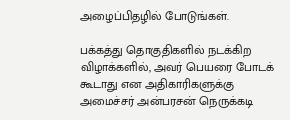அழைப்பிதழில் போடுங்கள்.

பக்கத்து தொகுதிகளில் நடக்கிற விழாக்களில், அவர் பெயரை போடக் கூடாது என அதிகாரிகளுக்கு அமைச்சர் அன்பரசன் நெருக்கடி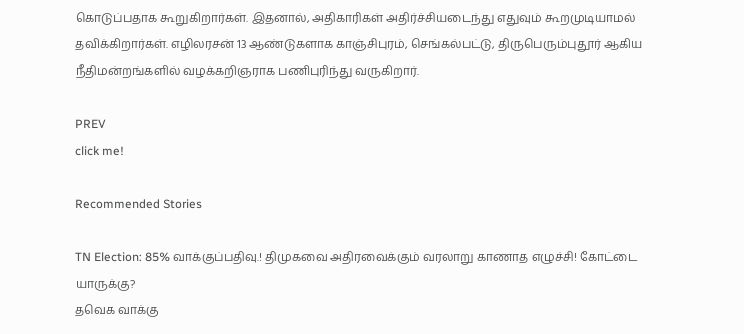கொடுப்பதாக கூறுகிறார்கள். இதனால், அதிகாரிகள் அதிர்ச்சியடைந்து எதுவும் கூறமுடியாமல் தவிக்கிறார்கள். எழிலரசன் 13 ஆண்டுகளாக காஞ்சிபுரம், செங்கல்பட்டு, திருபெரும்புதூர் ஆகிய நீதிமன்றங்களில் வழக்கறிஞராக பணிபுரிந்து வருகிறார்.

PREV
click me!

Recommended Stories

TN Election: 85% வாக்குப்பதிவு.! திமுகவை அதிரவைக்கும் வரலாறு காணாத எழுச்சி! கோட்டை யாருக்கு?
தவெக வாக்கு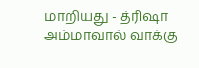மாறியது - த்ரிஷா அம்மாவால் வாக்கு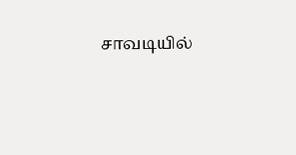சாவடியில்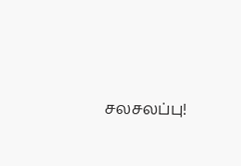சலசலப்பு!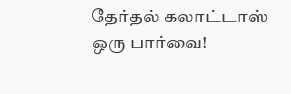தேர்தல் கலாட்டாஸ் ஒரு பார்வை!